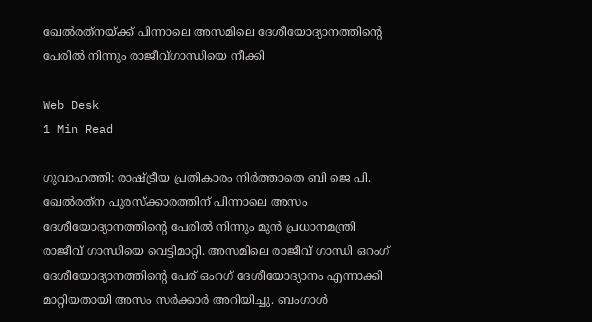ഖേല്‍രത്‌നയ്ക്ക് പിന്നാലെ അസമിലെ ദേശീയോദ്യാനത്തിന്റെ പേരില്‍ നിന്നും രാജീവ്ഗാന്ധിയെ നീക്കി

Web Desk
1 Min Read

ഗുവാഹത്തി: രാഷ്ട്രീയ പ്രതികാരം നിര്‍ത്താതെ ബി ജെ പി. ഖേല്‍രത്‌ന പുരസ്‌ക്കാരത്തിന് പിന്നാലെ അസം ദേശീയോദ്യാനത്തിന്റെ പേരില്‍ നിന്നും മുന്‍ പ്രധാനമന്ത്രി രാജീവ് ഗാന്ധിയെ വെട്ടിമാറ്റി. അസമിലെ രാജീവ് ഗാന്ധി ഒറംഗ് ദേശീയോദ്യാനത്തിന്റെ പേര് ഒംറഗ് ദേശീയോദ്യാനം എന്നാക്കി മാറ്റിയതായി അസം സര്‍ക്കാര്‍ അറിയിച്ചു. ബംഗാള്‍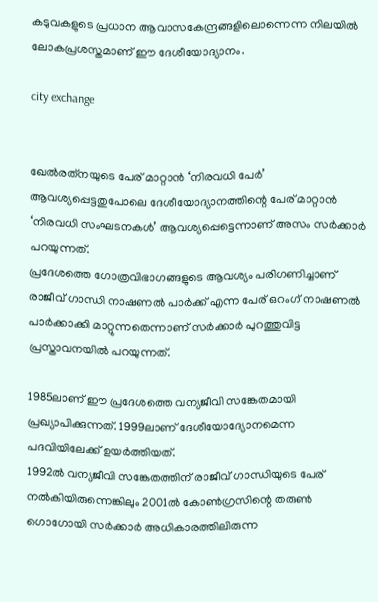കടുവകളുടെ പ്രധാന ആവാസകേന്ദ്രങ്ങളിലൊന്നെന്ന നിലയില്‍ ലോകപ്രശസ്തമാണ് ഈ ദേശീയോദ്യാനം.

city exchange


ഖേല്‍രത്‌നയുടെ പേര് മാറ്റാന്‍ ‘നിരവധി പേര്‍’ ആവശ്യപ്പെട്ടതുപോലെ ദേശീയോദ്യാനത്തിന്റെ പേര് മാറ്റാന്‍ ‘നിരവധി സംഘടനകള്‍’ ആവശ്യപ്പെട്ടെന്നാണ് അസം സര്‍ക്കാര്‍ പറയുന്നത്.
പ്രദേശത്തെ ഗോത്രവിഭാഗങ്ങളുടെ ആവശ്യം പരിഗണിച്ചാണ് രാജീവ് ഗാന്ധി നാഷണല്‍ പാര്‍ക്ക് എന്ന പേര് ഒറംഗ് നാഷണല്‍ പാര്‍ക്കാക്കി മാറ്റുന്നതെന്നാണ് സര്‍ക്കാര്‍ പുറത്തുവിട്ട പ്രസ്താവനയില്‍ പറയുന്നത്.

1985ലാണ് ഈ പ്രദേശത്തെ വന്യജീവി സങ്കേതമായി പ്രഖ്യാപിക്കുന്നത്. 1999ലാണ് ദേശീയോദ്യോനമെന്ന പദവിയിലേക്ക് ഉയര്‍ത്തിയത്.
1992ല്‍ വന്യജീവി സങ്കേതത്തിന് രാജീവ് ഗാന്ധിയുടെ പേര് നല്‍കിയിരുന്നെങ്കിലും 2001ല്‍ കോണ്‍ഗ്രസിന്റെ തരുണ്‍ ഗൊഗോയി സര്‍ക്കാര്‍ അധികാരത്തിലിരുന്ന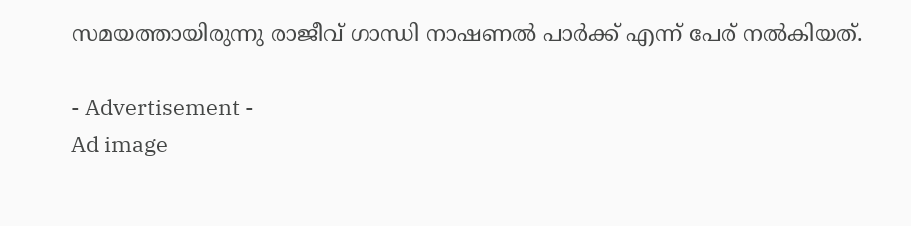സമയത്തായിരുന്നു രാജീവ് ഗാന്ധി നാഷണല്‍ പാര്‍ക്ക് എന്ന് പേര് നല്‍കിയത്.

- Advertisement -
Ad image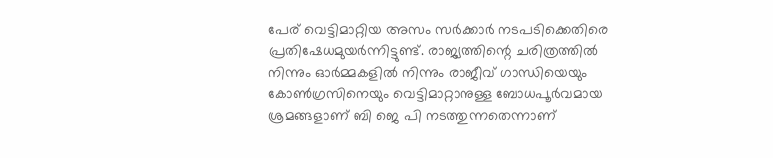പേര് വെട്ടിമാറ്റിയ അസം സര്‍ക്കാര്‍ നടപടിക്കെതിരെ പ്രതിഷേധമുയര്‍ന്നിട്ടുണ്ട്. രാജ്യത്തിന്റെ ചരിത്രത്തില്‍ നിന്നും ഓര്‍മ്മകളില്‍ നിന്നും രാജീവ് ഗാന്ധിയെയും കോണ്‍ഗ്രസിനെയും വെട്ടിമാറ്റാനുള്ള ബോധപൂര്‍വമായ ശ്രമങ്ങളാണ് ബി ജെ പി നടത്തുന്നതെന്നാണ്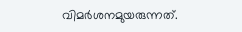വിമര്‍ശനമുയരുന്നത്.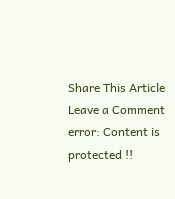Share This Article
Leave a Comment
error: Content is protected !!